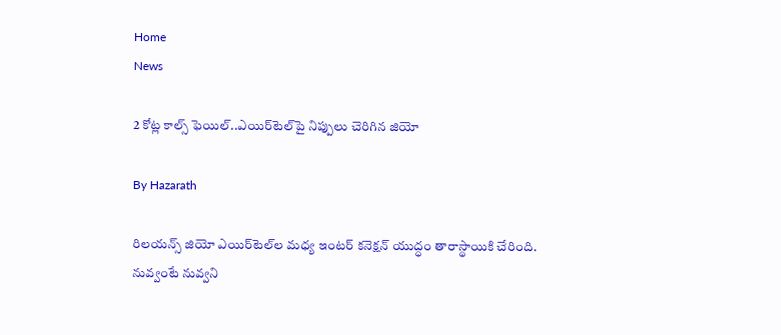Home
News

2 కోట్ల కాల్స్ ఫెయిల్..ఎయిర్‌టెల్‌పై నిప్పులు చెరిగిన జియో

By Hazarath

రిలయన్స్ జియో ఎయిర్‌టెల్‌ల మధ్య ఇంటర్ కనెక్షన్ యుద్ధం తారాస్థాయికి చేరింది. నువ్వంటే నువ్వని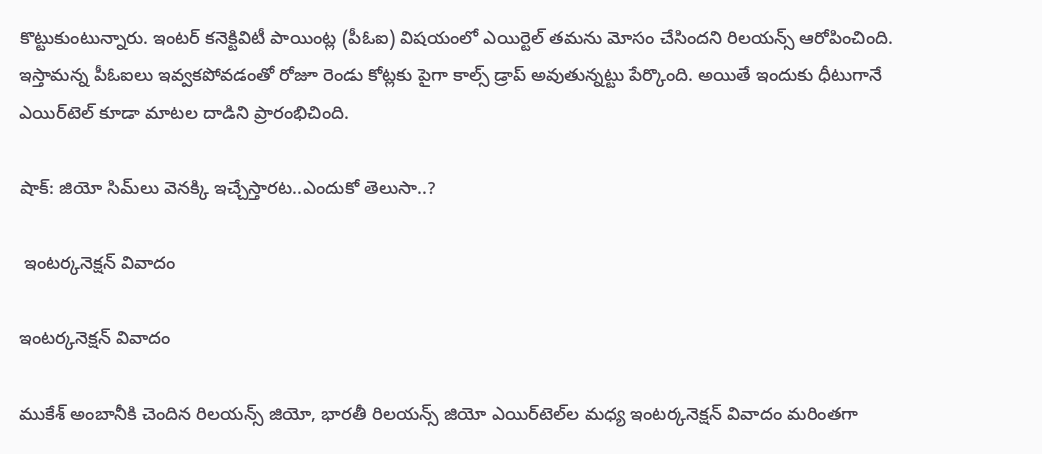కొట్టుకుంటున్నారు. ఇంటర్ కనెక్టివిటీ పాయింట్ల (పీఓఐ) విషయంలో ఎయిర్టెల్ తమను మోసం చేసిందని రిలయన్స్ ఆరోపించింది. ఇస్తామన్న పీఓఐలు ఇవ్వకపోవడంతో రోజూ రెండు కోట్లకు పైగా కాల్స్ డ్రాప్ అవుతున్నట్టు పేర్కొంది. అయితే ఇందుకు ధీటుగానే ఎయిర్‌టెల్ కూడా మాటల దాడిని ప్రారంభిచింది.

షాక్: జియో సిమ్‌లు వెనక్కి ఇచ్చేస్తారట..ఎందుకో తెలుసా..?

 ఇంటర్కనెక్షన్ వివాదం

ఇంటర్కనెక్షన్ వివాదం

ముకేశ్ అంబానీకి చెందిన రిలయన్స్ జియో, భారతీ రిలయన్స్ జియో ఎయిర్‌టెల్‌ల మధ్య ఇంటర్కనెక్షన్ వివాదం మరింతగా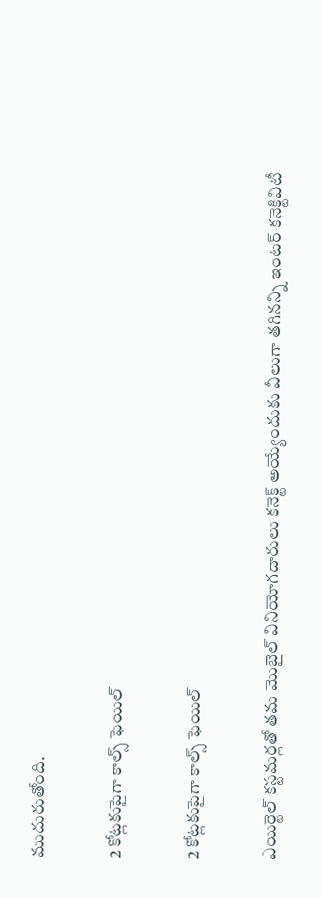ముదురుతోంది.

2 కోట్లకుపైగా కాల్స్ ఫెయిల్

2 కోట్లకుపైగా కాల్స్ ఫెయిల్

ఎయిర్టెల్ కస్టమర్లతో తమ మొబైల్ వినియోగదారులు కనెక్ట్ అయ్యేందుకు వీలుగా తగినన్ని ఇంటర్ కనెక్టివిటీ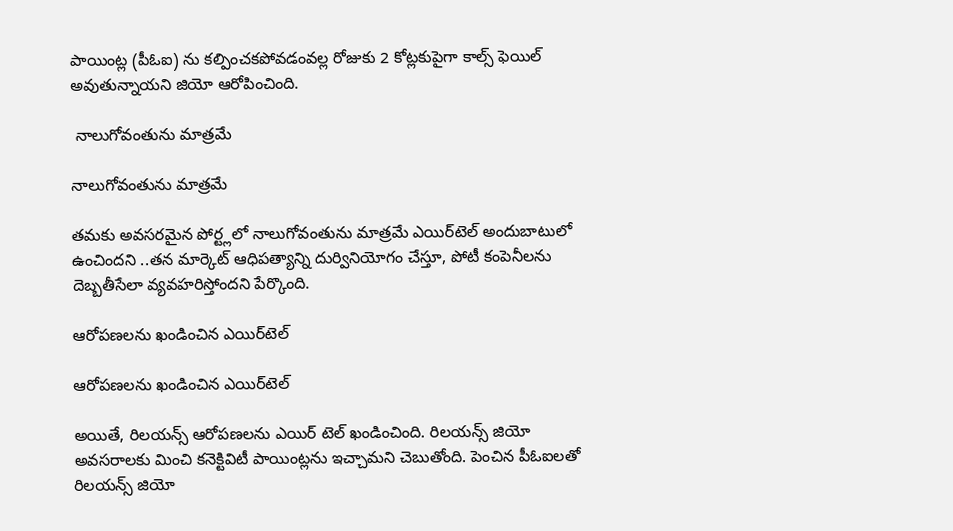పాయింట్ల (పీఓఐ) ను కల్పించకపోవడంవల్ల రోజుకు 2 కోట్లకుపైగా కాల్స్ ఫెయిల్ అవుతున్నాయని జియో ఆరోపించింది.

 నాలుగోవంతును మాత్రమే

నాలుగోవంతును మాత్రమే

తమకు అవసరమైన పోర్ట్లలో నాలుగోవంతును మాత్రమే ఎయిర్‌టెల్‌ అందుబాటులో ఉంచిందని ..తన మార్కెట్ ఆధిపత్యాన్ని దుర్వినియోగం చేస్తూ, పోటీ కంపెనీలను దెబ్బతీసేలా వ్యవహరిస్తోందని పేర్కొంది.

ఆరోపణలను ఖండించిన ఎయిర్‌టెల్

ఆరోపణలను ఖండించిన ఎయిర్‌టెల్

అయితే, రిలయన్స్ ఆరోపణలను ఎయిర్ టెల్ ఖండించింది. రిలయన్స్ జియో అవసరాలకు మించి కనెక్టివిటీ పాయింట్లను ఇచ్చామని చెబుతోంది. పెంచిన పీఓఐలతో రిలయన్స్ జియో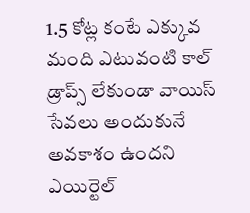1.5 కోట్ల కంటే ఎక్కువ మంది ఎటువంటి కాల్ డ్రాప్స్ లేకుండా వాయిస్ సేవలు అందుకునే అవకాశం ఉందని ఎయిర్టెల్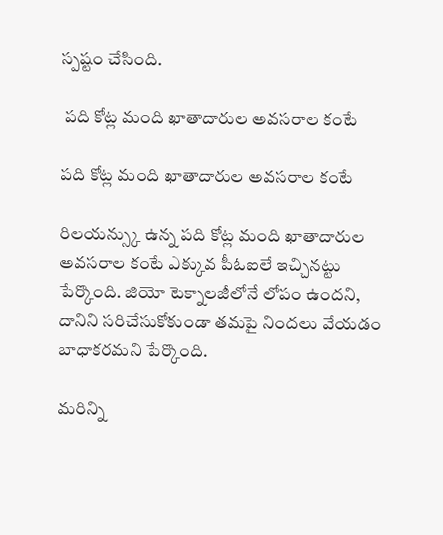స్పష్టం చేసింది.

 పది కోట్ల మంది ఖాతాదారుల అవసరాల కంటే

పది కోట్ల మంది ఖాతాదారుల అవసరాల కంటే

రిలయన్స్కు ఉన్న పది కోట్ల మంది ఖాతాదారుల అవసరాల కంటే ఎక్కువ పీఓఐలే ఇచ్చినట్టు పేర్కొంది. జియో టెక్నాలజీలోనే లోపం ఉందని, దానిని సరిచేసుకోకుండా తమపై నిందలు వేయడం బాధాకరమని పేర్కొంది.

మరిన్ని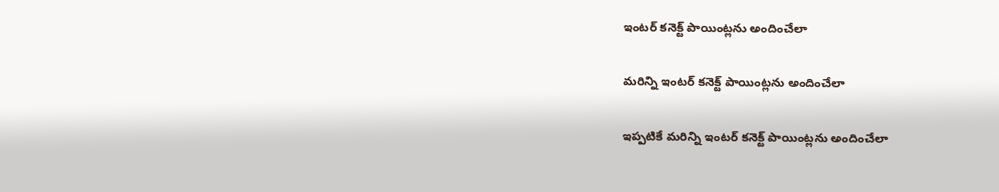ఇంటర్ కనెక్ట్ పాయింట్లను అందించేలా

మరిన్ని ఇంటర్ కనెక్ట్ పాయింట్లను అందించేలా

ఇప్పటికే మరిన్ని ఇంటర్ కనెక్ట్ పాయింట్లను అందించేలా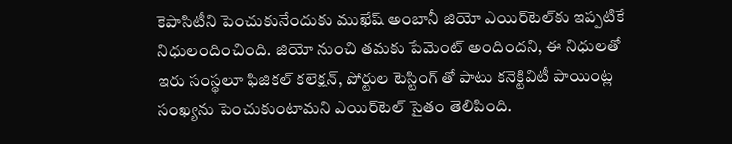కెపాసిటీని పెంచుకునేందుకు ముఖేష్ అంబానీ జియో ఎయిర్‌టెల్‌కు ఇప్పటికే నిధులందించింది. జియో నుంచి తమకు పేమెంట్ అందిందని, ఈ నిధులతో ఇరు సంస్థలూ ఫిజికల్ కలెక్షన్, పోర్టుల టెస్టింగ్ తో పాటు కనెక్టివిటీ పాయింట్ల సంఖ్యను పెంచుకుంటామని ఎయిర్‌టెల్ సైతం తెలిపింది.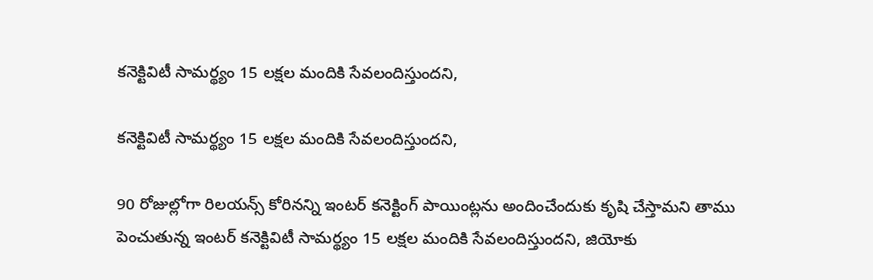కనెక్టివిటీ సామర్థ్యం 15 లక్షల మందికి సేవలందిస్తుందని,

కనెక్టివిటీ సామర్థ్యం 15 లక్షల మందికి సేవలందిస్తుందని,

90 రోజుల్లోగా రిలయన్స్ కోరినన్ని ఇంటర్ కనెక్టింగ్ పాయింట్లను అందించేందుకు కృషి చేస్తామని తాము పెంచుతున్న ఇంటర్ కనెక్టివిటీ సామర్థ్యం 15 లక్షల మందికి సేవలందిస్తుందని, జియోకు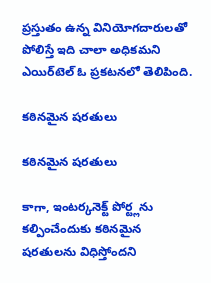ప్రస్తుతం ఉన్న వినియోగదారులతో పోలిస్తే ఇది చాలా అధికమని ఎయిర్‌టెల్ ఓ ప్రకటనలో తెలిపింది.

కఠినమైన షరతులు

కఠినమైన షరతులు

కాగా, ఇంటర్కనెక్ట్ పోర్ట్లను కల్పించేందుకు కఠినమైన షరతులను విధిస్తోందని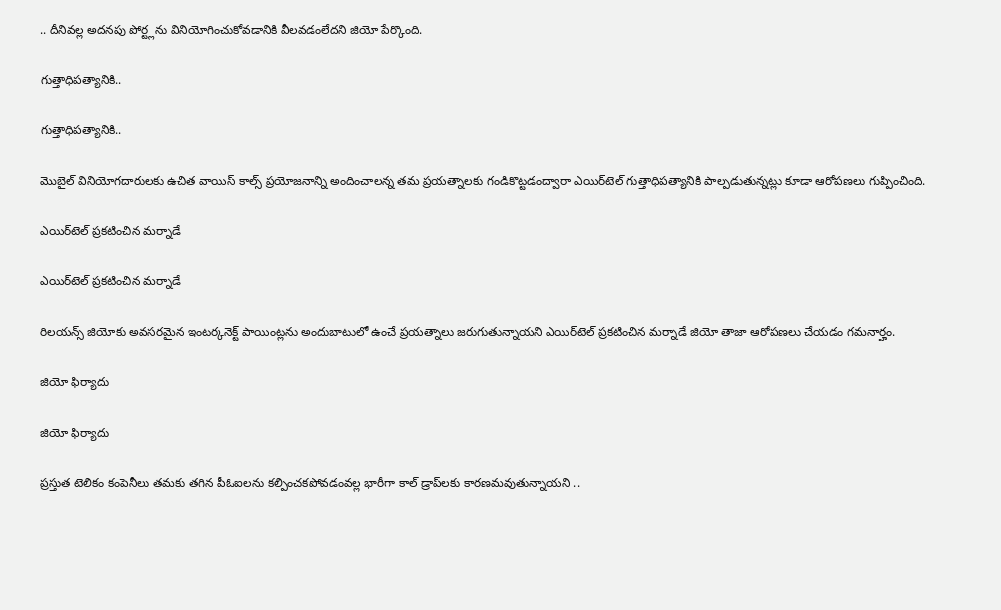.. దీనివల్ల అదనపు పోర్ట్లను వినియోగించుకోవడానికి వీలవడంలేదని జియో పేర్కొంది.

గుత్తాధిపత్యానికి..

గుత్తాధిపత్యానికి..

మొబైల్ వినియోగదారులకు ఉచిత వాయిస్ కాల్స్ ప్రయోజనాన్ని అందించాలన్న తమ ప్రయత్నాలకు గండికొట్టడంద్వారా ఎయిర్‌టెల్‌ గుత్తాధిపత్యానికి పాల్పడుతున్నట్లు కూడా ఆరోపణలు గుప్పించింది.

ఎయిర్‌టెల్‌ ప్రకటించిన మర్నాడే

ఎయిర్‌టెల్‌ ప్రకటించిన మర్నాడే

రిలయన్స్ జియోకు అవసరమైన ఇంటర్కనెక్ట్ పాయింట్లను అందుబాటులో ఉంచే ప్రయత్నాలు జరుగుతున్నాయని ఎయిర్‌టెల్‌ ప్రకటించిన మర్నాడే జియో తాజా ఆరోపణలు చేయడం గమనార్హం.

జియో ఫిర్యాదు

జియో ఫిర్యాదు

ప్రస్తుత టెలికం కంపెనీలు తమకు తగిన పీఓఐలను కల్పించకపోవడంవల్ల భారీగా కాల్ డ్రాప్‌లకు కారణమవుతున్నాయని ..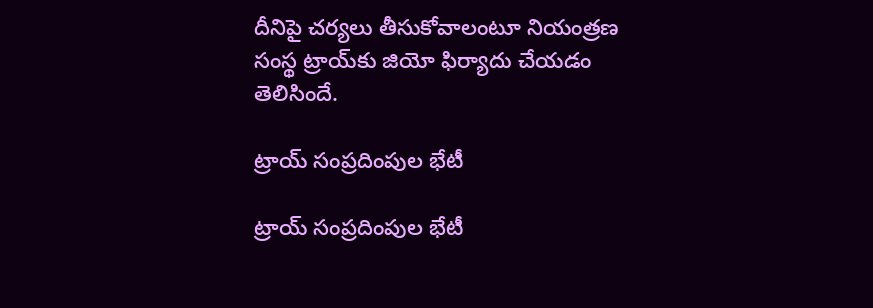దీనిపై చర్యలు తీసుకోవాలంటూ నియంత్రణ సంస్థ ట్రాయ్‌కు జియో ఫిర్యాదు చేయడం తెలిసిందే.

ట్రాయ్ సంప్రదింపుల భేటీ

ట్రాయ్ సంప్రదింపుల భేటీ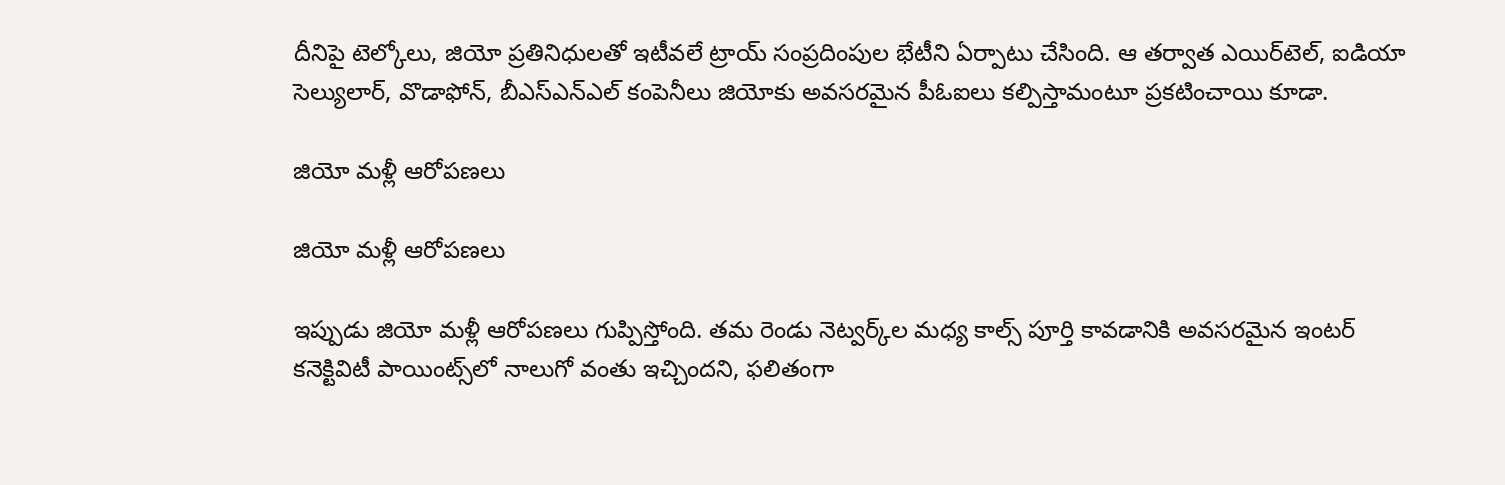దీనిపై టెల్కోలు, జియో ప్రతినిధులతో ఇటీవలే ట్రాయ్ సంప్రదింపుల భేటీని ఏర్పాటు చేసింది. ఆ తర్వాత ఎయిర్‌టెల్‌, ఐడియా సెల్యులార్, వొడాఫోన్, బీఎస్ఎన్ఎల్ కంపెనీలు జియోకు అవసరమైన పీఓఐలు కల్పిస్తామంటూ ప్రకటించాయి కూడా.

జియో మళ్లీ ఆరోపణలు

జియో మళ్లీ ఆరోపణలు

ఇప్పుడు జియో మళ్లీ ఆరోపణలు గుప్పిస్తోంది. తమ రెండు నెట్వర్క్‌ల మధ్య కాల్స్ పూర్తి కావడానికి అవసరమైన ఇంటర్ కనెక్టివిటీ పాయింట్స్‌లో నాలుగో వంతు ఇచ్చిందని, ఫలితంగా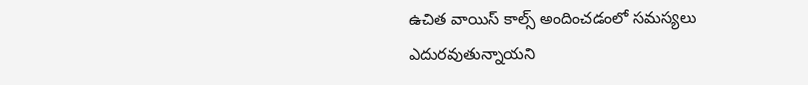ఉచిత వాయిస్ కాల్స్ అందించడంలో సమస్యలు ఎదురవుతున్నాయని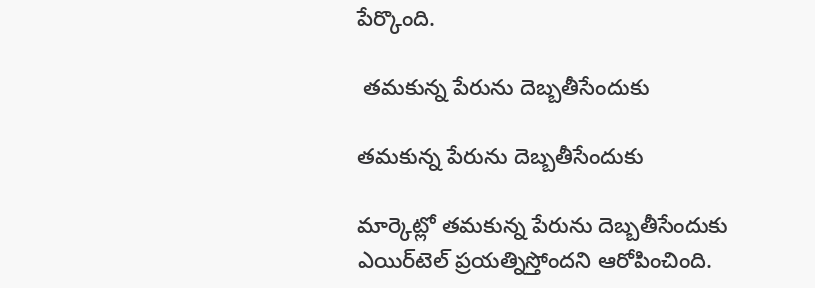పేర్కొంది.

 తమకున్న పేరును దెబ్బతీసేందుకు

తమకున్న పేరును దెబ్బతీసేందుకు

మార్కెట్లో తమకున్న పేరును దెబ్బతీసేందుకు ఎయిర్‌టెల్ ప్రయత్నిస్తోందని ఆరోపించింది.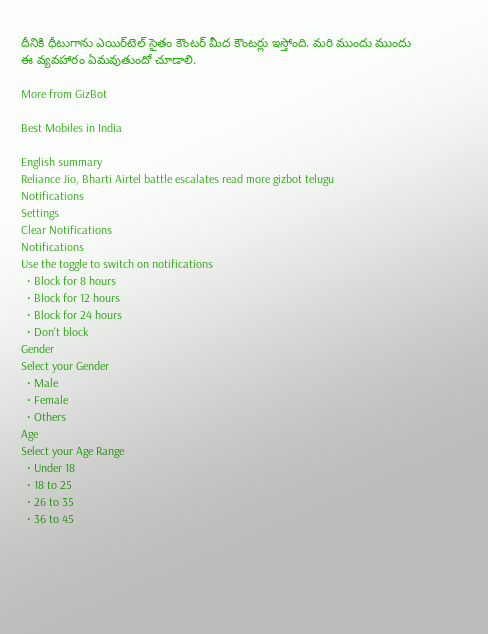దీనికి ధీటుగాను ఎయిర్‌టెల్ సైతం కౌంటర్ మీద కౌంటర్లు ఇస్తోంది. మరి ముందు ముందు ఈ వ్యవహారం ఏమవుతుందో చూడాలి.

More from GizBot

Best Mobiles in India

English summary
Reliance Jio, Bharti Airtel battle escalates read more gizbot telugu
Notifications
Settings
Clear Notifications
Notifications
Use the toggle to switch on notifications
  • Block for 8 hours
  • Block for 12 hours
  • Block for 24 hours
  • Don't block
Gender
Select your Gender
  • Male
  • Female
  • Others
Age
Select your Age Range
  • Under 18
  • 18 to 25
  • 26 to 35
  • 36 to 45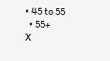• 45 to 55
  • 55+
X